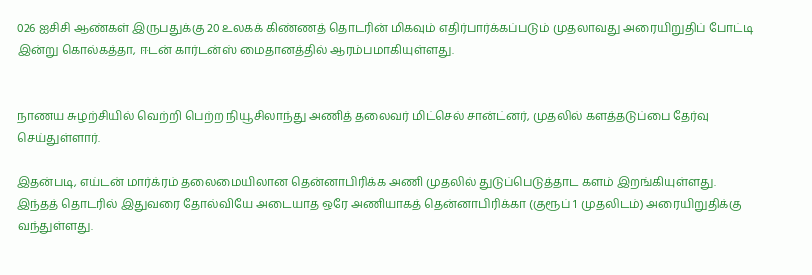026 ஐசிசி ஆண்கள் இருபதுக்கு 20 உலகக் கிண்ணத் தொடரின் மிகவும் எதிர்பார்க்கப்படும் முதலாவது அரையிறுதிப் போட்டி இன்று கொல்கத்தா, ஈடன் கார்டன்ஸ் மைதானத்தில் ஆரம்பமாகியுள்ளது.


நாணய சுழற்சியில் வெற்றி பெற்ற நியூசிலாந்து அணித் தலைவர் மிட்செல் சான்ட்னர், முதலில் களத்தடுப்பை தேர்வு செய்துள்ளார்.

இதன்படி, எய்டன் மார்க்ரம் தலைமையிலான தென்னாபிரிக்க அணி முதலில் துடுப்பெடுத்தாட களம் இறங்கியுள்ளது.
இந்தத் தொடரில் இதுவரை தோல்வியே அடையாத ஒரே அணியாகத் தென்னாபிரிக்கா (குரூப் 1 முதலிடம்) அரையிறுதிக்கு வந்துள்ளது.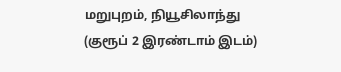மறுபுறம், நியூசிலாந்து (குரூப் 2 இரண்டாம் இடம்)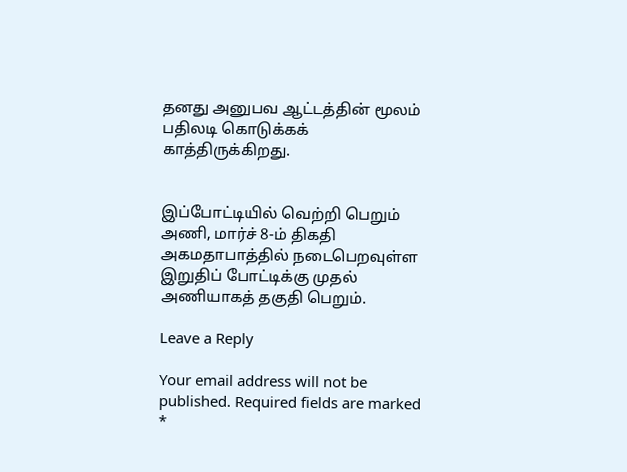தனது அனுபவ ஆட்டத்தின் மூலம் பதிலடி கொடுக்கக் காத்திருக்கிறது.


இப்போட்டியில் வெற்றி பெறும் அணி, மார்ச் 8-ம் திகதி அகமதாபாத்தில் நடைபெறவுள்ள இறுதிப் போட்டிக்கு முதல் அணியாகத் தகுதி பெறும்.

Leave a Reply

Your email address will not be published. Required fields are marked *